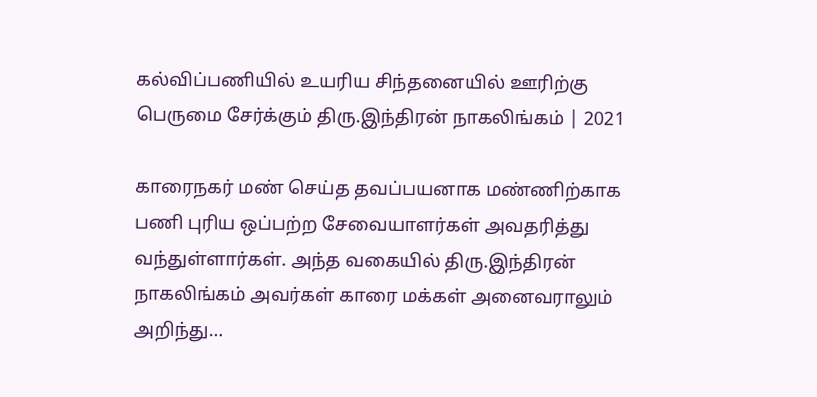கல்விப்பணியில் உயரிய சிந்தனையில் ஊரிற்கு பெருமை சேர்க்கும் திரு.இந்திரன் நாகலிங்கம் | 2021

காரைநகர் மண் செய்த தவப்பயனாக மண்ணிற்காக பணி புரிய ஒப்பற்ற சேவையாளர்கள் அவதரித்து வந்துள்ளார்கள். அந்த வகையில் திரு.இந்திரன் நாகலிங்கம் அவர்கள் காரை மக்கள் அனைவராலும் அறிந்து…